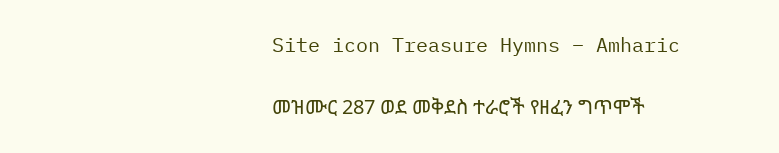Site icon Treasure Hymns – Amharic

መዝሙር 287 ወደ መቅደስ ተራሮች የዘፈን ግጥሞች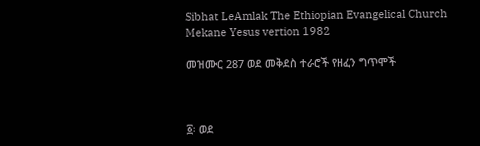Sibhat LeAmlak The Ethiopian Evangelical Church Mekane Yesus vertion 1982

መዝሙር 287 ወደ መቅደስ ተራሮች የዘፈን ግጥሞች



፩፡ ወደ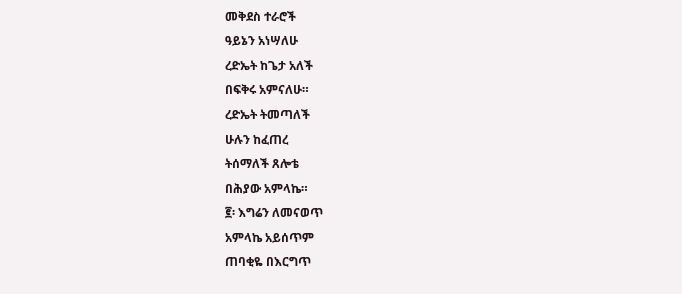መቅደስ ተራሮች
ዓይኔን አነሣለሁ
ረድኤት ከጌታ አለች
በፍቅሩ አምናለሁ።
ረድኤት ትመጣለች
ሁሉን ከፈጠረ
ትሰማለች ጸሎቴ
በሕያው አምላኬ።
፪፡ እግሬን ለመናወጥ
አምላኬ አይሰጥም
ጠባቂዬ በእርግጥ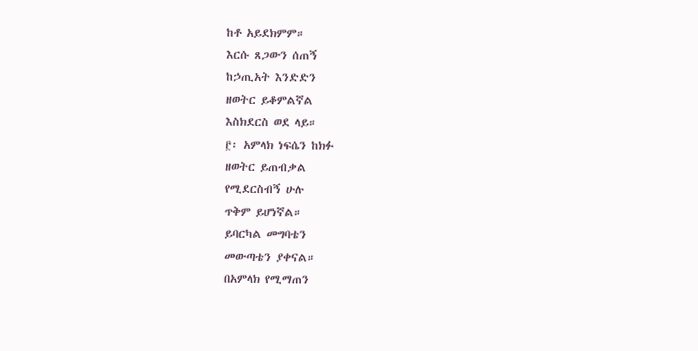ከቶ አይደክምም።
እርሱ ጸጋውን ሰጠኝ
ከኃጢአት እንድድን
ዘወትር ይቆምልኛል
እስክደርስ ወደ ላይ።
፫፡ አምላክ ነፍሴን ከክፉ
ዘወትር ይጠብቃል
የሚደርስብኝ ሁሉ
ጥቅም ይሆነኛል።
ይባርካል መግባቴን
መውጣቴን ያቀናል።
በአምላክ የሚማጠን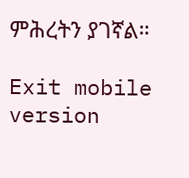ምሕረትን ያገኛል።

Exit mobile version